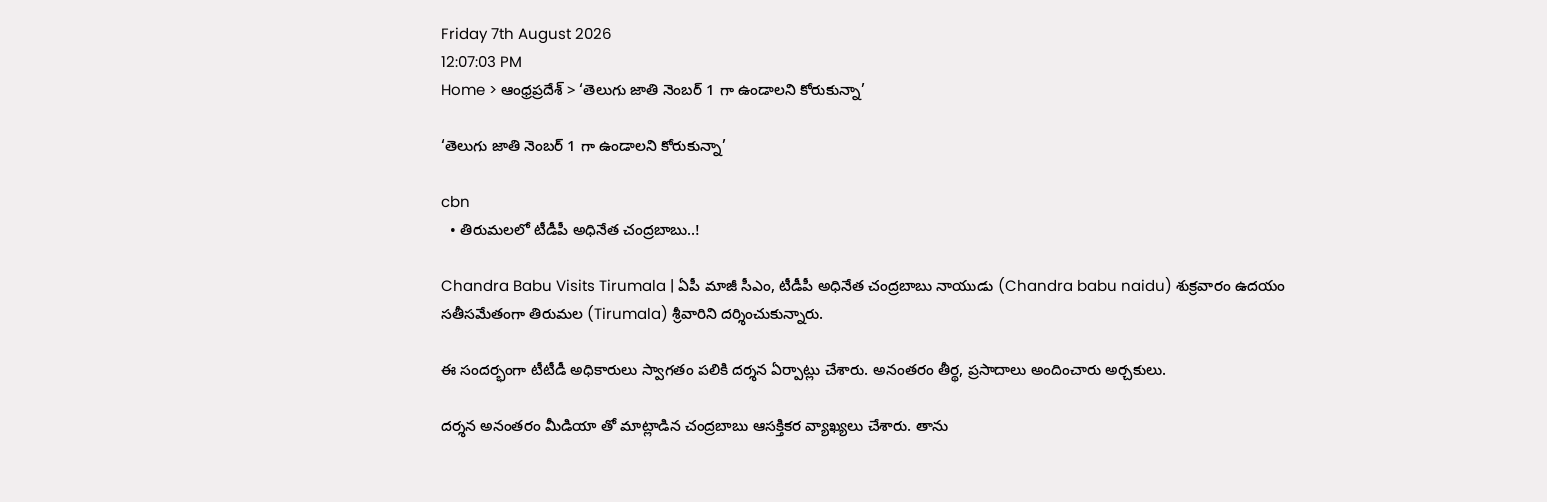Friday 7th August 2026
12:07:03 PM
Home > ఆంధ్రప్రదేశ్ > ‘తెలుగు జాతి నెంబర్ 1 గా ఉండాలని కోరుకున్నా’

‘తెలుగు జాతి నెంబర్ 1 గా ఉండాలని కోరుకున్నా’

cbn
  • తిరుమలలో టీడీపీ అధినేత చంద్రబాబు..!

Chandra Babu Visits Tirumala | ఏపీ మాజీ సీఎం, టీడీపీ అధినేత చంద్రబాబు నాయుడు (Chandra babu naidu) శుక్రవారం ఉదయం సతీసమేతంగా తిరుమల (Tirumala) శ్రీవారిని దర్శించుకున్నారు.

ఈ సందర్భంగా టీటీడీ అధికారులు స్వాగతం పలికి దర్శన ఏర్పాట్లు చేశారు. అనంతరం తీర్థ, ప్రసాదాలు అందించారు అర్చకులు.

దర్శన అనంతరం మీడియా తో మాట్లాడిన చంద్రబాబు ఆసక్తికర వ్యాఖ్యలు చేశారు. తాను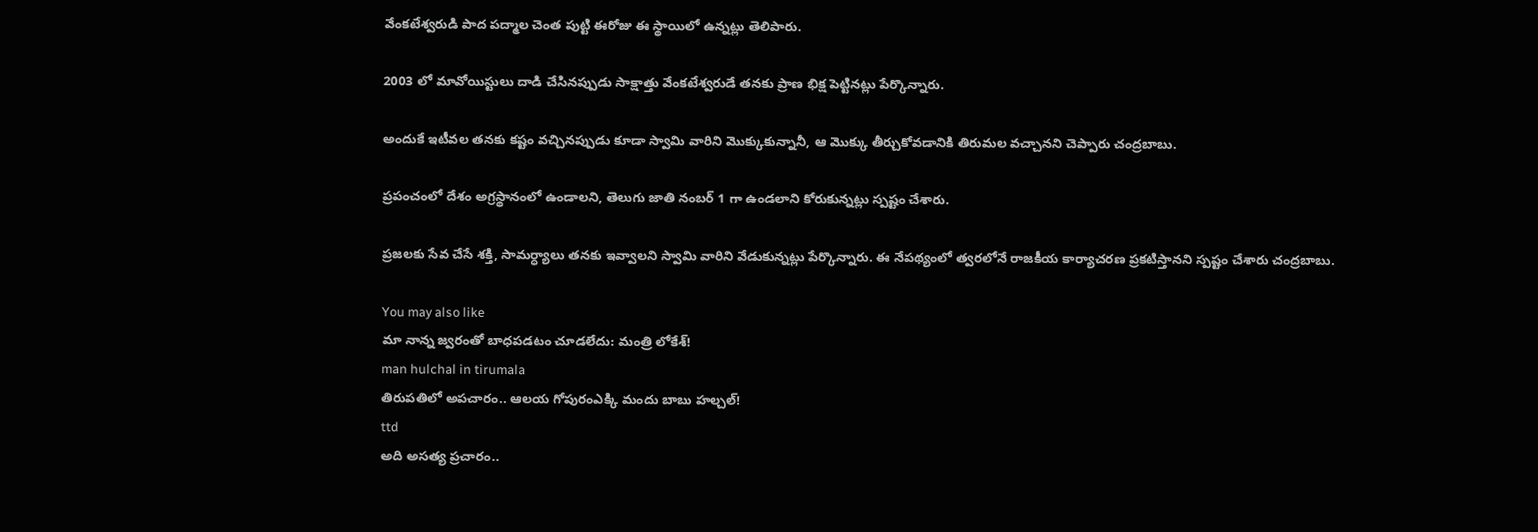వేంకటేశ్వరుడి పాద పద్మాల చెంత పుట్టి ఈరోజు ఈ స్థాయిలో ఉన్నట్లు తెలిపారు.

2003 లో మావోయిస్టులు దాడి చేసినప్పుడు సాక్షాత్తు వేంకటేశ్వరుడే తనకు ప్రాణ భిక్ష పెట్టినట్లు పేర్కొన్నారు.

అందుకే ఇటీవల తనకు కష్టం వచ్చినప్పుడు కూడా స్వామి వారిని మొక్కుకున్నానీ, ఆ మొక్కు తీర్చుకోవడానికి తిరుమల వచ్చానని చెప్పారు చంద్రబాబు.

ప్రపంచంలో దేశం అగ్రస్థానంలో ఉండాలని, తెలుగు జాతి నంబర్ 1 గా ఉండలాని కోరుకున్నట్లు స్పష్టం చేశారు.

ప్రజలకు సేవ చేసే శక్తి, సామర్ధ్యాలు తనకు ఇవ్వాలని స్వామి వారిని వేడుకున్నట్లు పేర్కొన్నారు. ఈ నేపథ్యంలో త్వరలోనే రాజకీయ కార్యాచరణ ప్రకటిస్తానని స్పష్టం చేశారు చంద్రబాబు.

You may also like
మా నాన్న జ్వరంతో బాధపడటం చూడలేదు: మంత్రి లోకేశ్!
man hulchal in tirumala
తిరుపతిలో అపచారం.. ఆలయ గోపురంఎక్కి మందు బాబు హల్చల్!
ttd
అది అసత్య ప్రచారం..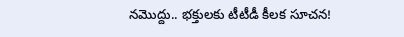నమొద్దు.. భక్తులకు టీటీడీ కీలక సూచన!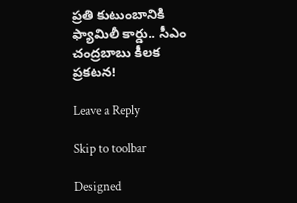ప్రతి కుటుంబానికి ఫ్యామిలీ కార్డు.. సీఎం చంద్రబాబు కీలక ప్రకటన!

Leave a Reply

Skip to toolbar

Designed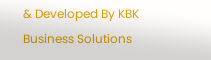& Developed By KBK Business Solutions